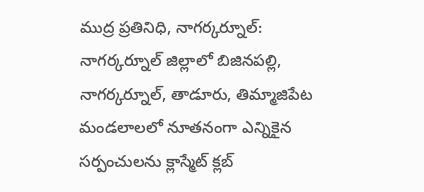ముద్ర ప్రతినిధి, నాగర్కర్నూల్:
నాగర్కర్నూల్ జిల్లాలో బిజినపల్లి, నాగర్కర్నూల్, తాడూరు, తిమ్మాజిపేట మండలాలలో నూతనంగా ఎన్నికైన సర్పంచులను క్లాస్మేట్ క్లబ్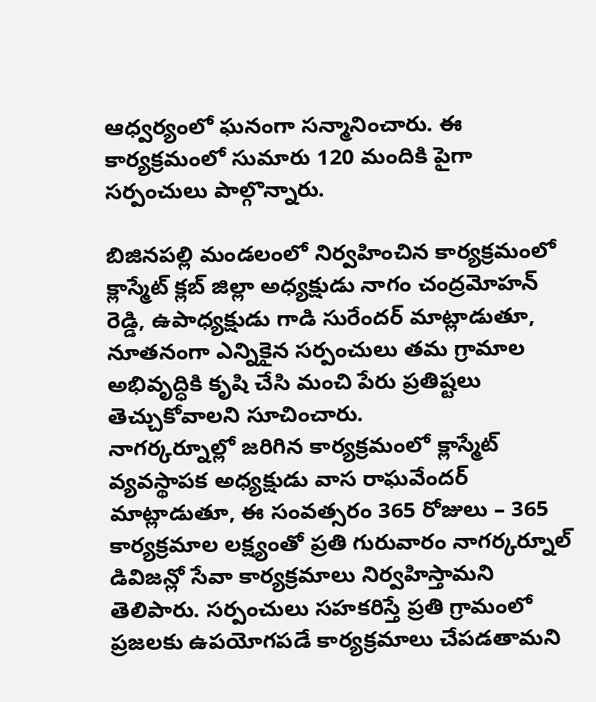ఆధ్వర్యంలో ఘనంగా సన్మానించారు. ఈ కార్యక్రమంలో సుమారు 120 మందికి పైగా సర్పంచులు పాల్గొన్నారు.

బిజినపల్లి మండలంలో నిర్వహించిన కార్యక్రమంలో క్లాస్మేట్ క్లబ్ జిల్లా అధ్యక్షుడు నాగం చంద్రమోహన్ రెడ్డి, ఉపాధ్యక్షుడు గాడి సురేందర్ మాట్లాడుతూ, నూతనంగా ఎన్నికైన సర్పంచులు తమ గ్రామాల అభివృద్ధికి కృషి చేసి మంచి పేరు ప్రతిష్టలు తెచ్చుకోవాలని సూచించారు.
నాగర్కర్నూల్లో జరిగిన కార్యక్రమంలో క్లాస్మేట్ వ్యవస్థాపక అధ్యక్షుడు వాస రాఘవేందర్ మాట్లాడుతూ, ఈ సంవత్సరం 365 రోజులు – 365 కార్యక్రమాల లక్ష్యంతో ప్రతి గురువారం నాగర్కర్నూల్ డివిజన్లో సేవా కార్యక్రమాలు నిర్వహిస్తామని తెలిపారు. సర్పంచులు సహకరిస్తే ప్రతి గ్రామంలో ప్రజలకు ఉపయోగపడే కార్యక్రమాలు చేపడతామని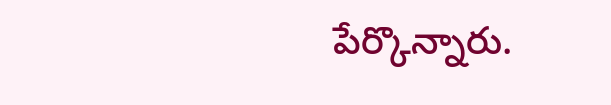పేర్కొన్నారు.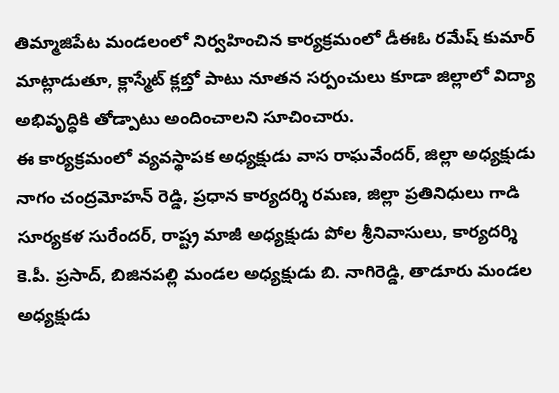తిమ్మాజిపేట మండలంలో నిర్వహించిన కార్యక్రమంలో డీఈఓ రమేష్ కుమార్ మాట్లాడుతూ, క్లాస్మేట్ క్లబ్తో పాటు నూతన సర్పంచులు కూడా జిల్లాలో విద్యా అభివృద్ధికి తోడ్పాటు అందించాలని సూచించారు.
ఈ కార్యక్రమంలో వ్యవస్థాపక అధ్యక్షుడు వాస రాఘవేందర్, జిల్లా అధ్యక్షుడు నాగం చంద్రమోహన్ రెడ్డి, ప్రధాన కార్యదర్శి రమణ, జిల్లా ప్రతినిధులు గాడి సూర్యకళ సురేందర్, రాష్ట్ర మాజీ అధ్యక్షుడు పోల శ్రీనివాసులు, కార్యదర్శి కె.పీ. ప్రసాద్, బిజినపల్లి మండల అధ్యక్షుడు బి. నాగిరెడ్డి, తాడూరు మండల అధ్యక్షుడు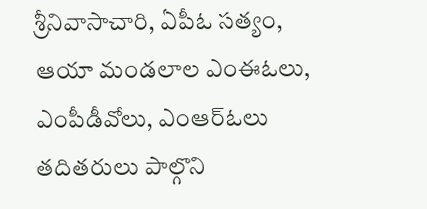శ్రీనివాసాచారి, ఏపీఓ సత్యం, ఆయా మండలాల ఎంఈఓలు, ఎంపీడీవోలు, ఎంఆర్ఓలు తదితరులు పాల్గొని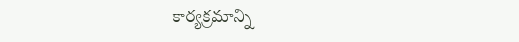కార్యక్రమాన్ని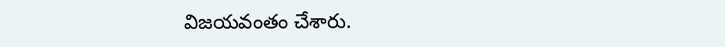విజయవంతం చేశారు.